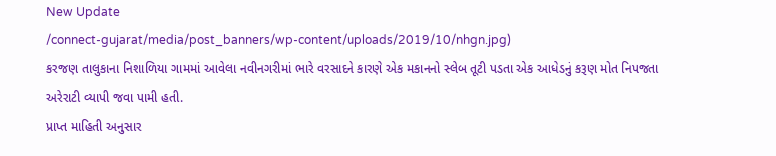New Update
/connect-gujarat/media/post_banners/wp-content/uploads/2019/10/nhgn.jpg)
કરજણ તાલુકાના નિશાળિયા ગામમાં આવેલા નવીનગરીમાં ભારે વરસાદને કારણે એક મકાનનો સ્લેબ તૂટી પડતા એક આધેડનું કરૂણ મોત નિપજતા અરેરાટી વ્યાપી જવા પામી હતી.
પ્રાપ્ત માહિતી અનુસાર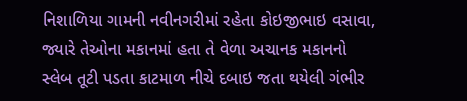નિશાળિયા ગામની નવીનગરીમાં રહેતા કોઇજીભાઇ વસાવા, જ્યારે તેઓના મકાનમાં હતા તે વેળા અચાનક મકાનનો સ્લેબ તૂટી પડતા કાટમાળ નીચે દબાઇ જતા થયેલી ગંભીર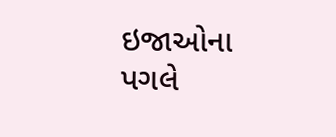ઇજાઓના પગલે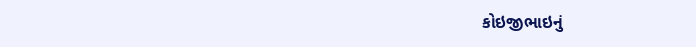કોઇજીભાઇનું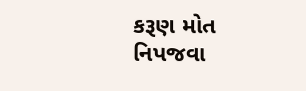કરૂણ મોત નિપજવા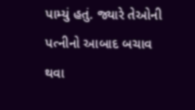પામ્યું હતું. જ્યારે તેઓની પત્નીનો આબાદ બચાવ થવા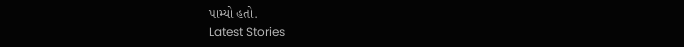પામ્યો હતો.
Latest Stories